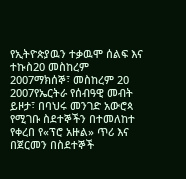የኢትዮጵያዉን ተቃዉሞ ሰልፍ እና ተኩስ20 መስከረም 2007ማክሰኞ፣ መስከረም 20 2007የኤርትራ የሰብዓዊ መብት ይዞታ፣ በባህሩ መንገድ አውሮጳ የሚገቡ ስደተኞችን በተመለከተ የቀረበ የ«ፕሮ አዙል» ጥሪ እና በጀርመን በስደተኞች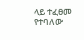ላይ ተፈፀመ የተባለው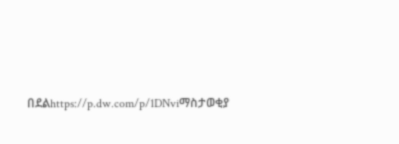በደልhttps://p.dw.com/p/1DNviማስታወቂያ